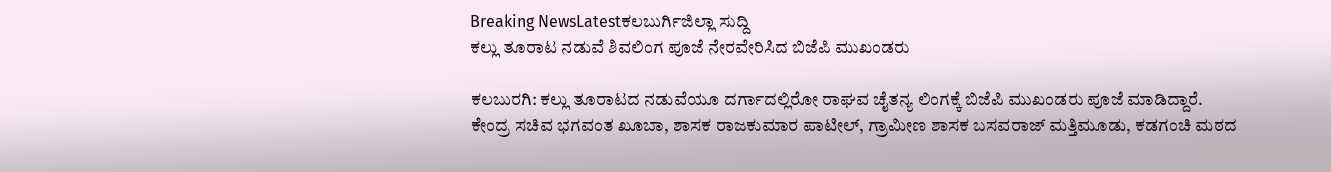Breaking NewsLatestಕಲಬುರ್ಗಿಜಿಲ್ಲಾ ಸುದ್ದಿ
ಕಲ್ಲು ತೂರಾಟ ನಡುವೆ ಶಿವಲಿಂಗ ಪೂಜೆ ನೇರವೇರಿಸಿದ ಬಿಜೆಪಿ ಮುಖಂಡರು

ಕಲಬುರಗಿ: ಕಲ್ಲು ತೂರಾಟದ ನಡುವೆಯೂ ದರ್ಗಾದಲ್ಲಿರೋ ರಾಘವ ಚೈತನ್ಯ ಲಿಂಗಕ್ಕೆ ಬಿಜೆಪಿ ಮುಖಂಡರು ಪೂಜೆ ಮಾಡಿದ್ದಾರೆ.
ಕೇಂದ್ರ ಸಚಿವ ಭಗವಂತ ಖೂಬಾ, ಶಾಸಕ ರಾಜಕುಮಾರ ಪಾಟೀಲ್, ಗ್ರಾಮೀಣ ಶಾಸಕ ಬಸವರಾಜ್ ಮತ್ತಿಮೂಡು, ಕಡಗಂಚಿ ಮಠದ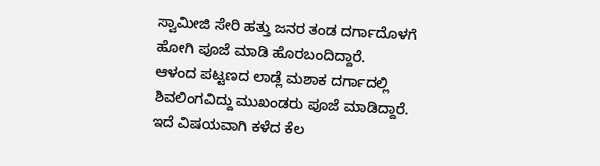ಸ್ವಾಮೀಜಿ ಸೇರಿ ಹತ್ತು ಜನರ ತಂಡ ದರ್ಗಾದೊಳಗೆ ಹೋಗಿ ಪೂಜೆ ಮಾಡಿ ಹೊರಬಂದಿದ್ದಾರೆ.
ಆಳಂದ ಪಟ್ಟಣದ ಲಾಡ್ಲೆ ಮಶಾಕ ದರ್ಗಾದಲ್ಲಿ ಶಿವಲಿಂಗವಿದ್ದು ಮುಖಂಡರು ಪೂಜೆ ಮಾಡಿದ್ದಾರೆ. ಇದೆ ವಿಷಯವಾಗಿ ಕಳೆದ ಕೆಲ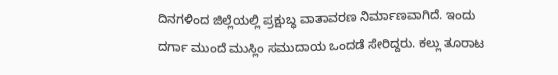ದಿನಗಳಿಂದ ಜಿಲ್ಲೆಯಲ್ಲಿ ಪ್ರಕ್ಷುಬ್ಧ ವಾತಾವರಣ ನಿರ್ಮಾಣವಾಗಿದೆ. ಇಂದು ದರ್ಗಾ ಮುಂದೆ ಮುಸ್ಲಿಂ ಸಮುದಾಯ ಒಂದಡೆ ಸೇರಿದ್ದರು. ಕಲ್ಲು ತೂರಾಟ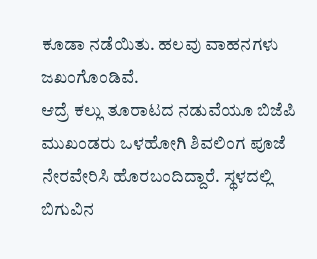ಕೂಡಾ ನಡೆಯಿತು. ಹಲವು ವಾಹನಗಳು ಜಖಂಗೊಂಡಿವೆ.
ಆದ್ರೆ ಕಲ್ಲು ತೂರಾಟದ ನಡುವೆಯೂ ಬಿಜೆಪಿ ಮುಖಂಡರು ಒಳಹೋಗಿ ಶಿವಲಿಂಗ ಪೂಜೆ ನೇರವೇರಿಸಿ ಹೊರಬಂದಿದ್ದಾರೆ. ಸ್ಥಳದಲ್ಲಿ ಬಿಗುವಿನ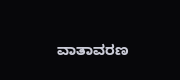ವಾತಾವರಣ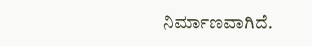ನಿರ್ಮಾಣವಾಗಿದೆ.